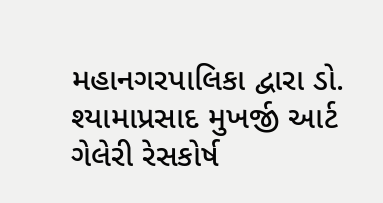મહાનગરપાલિકા દ્વારા ડો. શ્યામાપ્રસાદ મુખર્જી આર્ટ ગેલેરી રેસકોર્ષ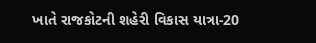ખાતે રાજકોટની શહેરી વિકાસ યાત્રા-20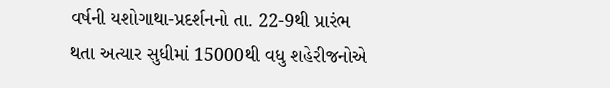વર્ષની યશોગાથા-પ્રદર્શનનો તા. 22-9થી પ્રારંભ થતા અત્યાર સુધીમાં 15000થી વધુ શહેરીજનોએ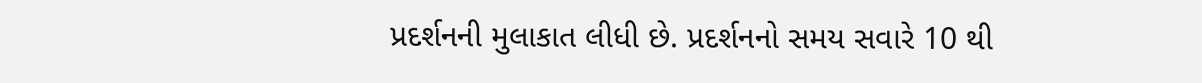પ્રદર્શનની મુલાકાત લીધી છે. પ્રદર્શનનો સમય સવારે 10 થી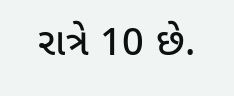રાત્રે 10 છે.